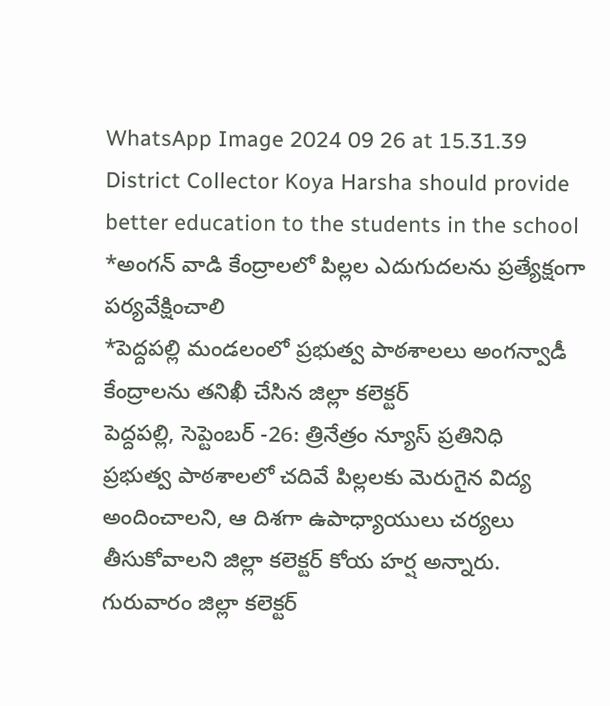WhatsApp Image 2024 09 26 at 15.31.39
District Collector Koya Harsha should provide better education to the students in the school
*అంగన్ వాడి కేంద్రాలలో పిల్లల ఎదుగుదలను ప్రత్యేక్షంగా పర్యవేక్షించాలి
*పెద్దపల్లి మండలంలో ప్రభుత్వ పాఠశాలలు అంగన్వాడీ కేంద్రాలను తనిఖీ చేసిన జిల్లా కలెక్టర్
పెద్దపల్లి, సెప్టెంబర్ -26: త్రినేత్రం న్యూస్ ప్రతినిధి
ప్రభుత్వ పాఠశాలలో చదివే పిల్లలకు మెరుగైన విద్య అందించాలని, ఆ దిశగా ఉపాధ్యాయులు చర్యలు తీసుకోవాలని జిల్లా కలెక్టర్ కోయ హర్ష అన్నారు.
గురువారం జిల్లా కలెక్టర్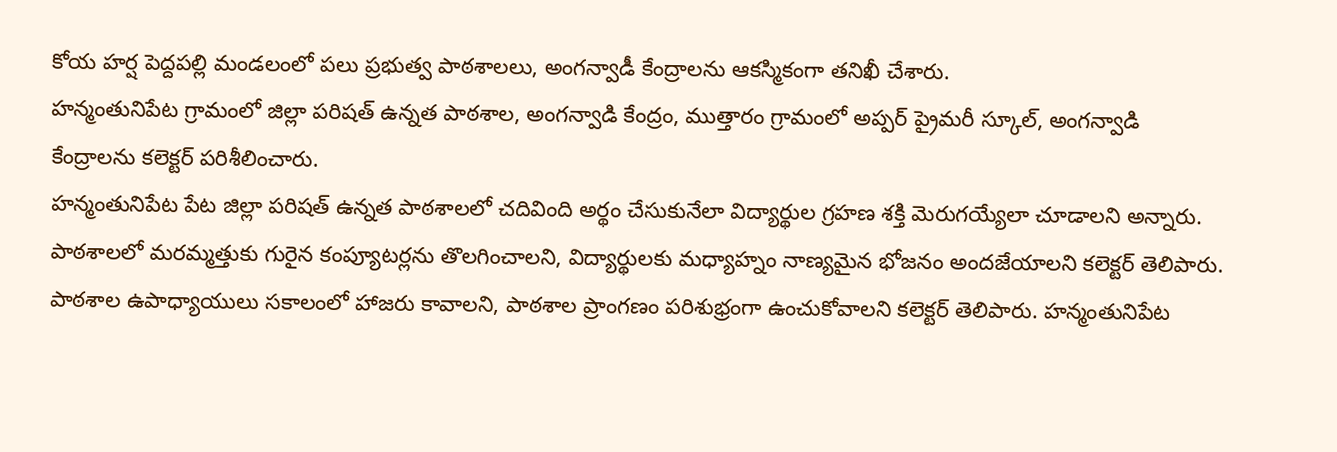కోయ హర్ష పెద్దపల్లి మండలంలో పలు ప్రభుత్వ పాఠశాలలు, అంగన్వాడీ కేంద్రాలను ఆకస్మికంగా తనిఖీ చేశారు.
హన్మంతునిపేట గ్రామంలో జిల్లా పరిషత్ ఉన్నత పాఠశాల, అంగన్వాడి కేంద్రం, ముత్తారం గ్రామంలో అప్పర్ ప్రైమరీ స్కూల్, అంగన్వాడి కేంద్రాలను కలెక్టర్ పరిశీలించారు.
హన్మంతునిపేట పేట జిల్లా పరిషత్ ఉన్నత పాఠశాలలో చదివింది అర్థం చేసుకునేలా విద్యార్థుల గ్రహణ శక్తి మెరుగయ్యేలా చూడాలని అన్నారు. పాఠశాలలో మరమ్మత్తుకు గురైన కంప్యూటర్లను తొలగించాలని, విద్యార్థులకు మధ్యాహ్నం నాణ్యమైన భోజనం అందజేయాలని కలెక్టర్ తెలిపారు.
పాఠశాల ఉపాధ్యాయులు సకాలంలో హాజరు కావాలని, పాఠశాల ప్రాంగణం పరిశుభ్రంగా ఉంచుకోవాలని కలెక్టర్ తెలిపారు. హన్మంతునిపేట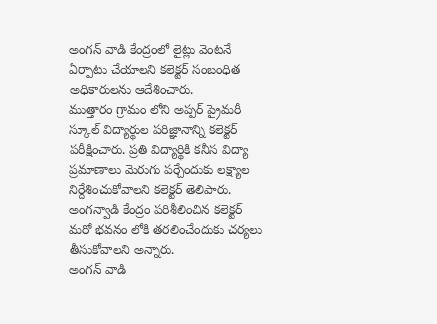అంగన్ వాడి కేంద్రంలో లైట్లు వెంటనే ఏర్పాటు చేయాలని కలెక్టర్ సంబంధిత అధికారులను ఆదేశించారు.
ముత్తారం గ్రామం లోని అప్పర్ ప్రైమరీ స్కూల్ విద్యార్థుల పరిజ్ఞానాన్ని కలెక్టర్ పరీక్షించారు. ప్రతి విద్యార్థికి కనీస విద్యా ప్రమాణాలు మెరుగు పర్చేందుకు లక్ష్యాల నిర్దేశించుకోవాలని కలెక్టర్ తెలిపారు. అంగన్వాడి కేంద్రం పరిశీలించిన కలెక్టర్ మరో భవనం లోకి తరలించేందుకు చర్యలు తీసుకోవాలని అన్నారు.
అంగన్ వాడి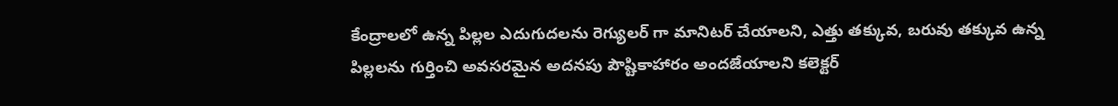కేంద్రాలలో ఉన్న పిల్లల ఎదుగుదలను రెగ్యులర్ గా మానిటర్ చేయాలని, ఎత్తు తక్కువ, బరువు తక్కువ ఉన్న పిల్లలను గుర్తించి అవసరమైన అదనపు పౌష్టికాహారం అందజేయాలని కలెక్టర్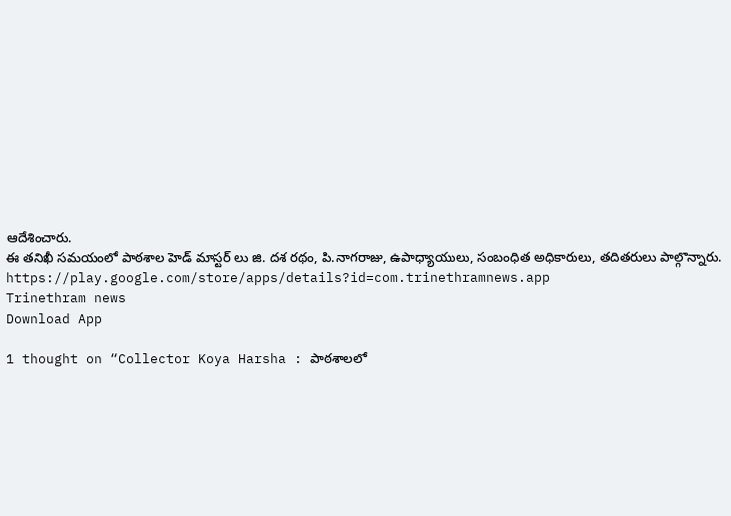ఆదేశించారు.
ఈ తనిఖీ సమయంలో పాఠశాల హెడ్ మాస్టర్ లు జి. దశ రథం, పి.నాగరాజు, ఉపాధ్యాయులు, సంబంధిత అధికారులు, తదితరులు పాల్గొన్నారు.
https://play.google.com/store/apps/details?id=com.trinethramnews.app
Trinethram news
Download App

1 thought on “Collector Koya Harsha : పాఠశాలలో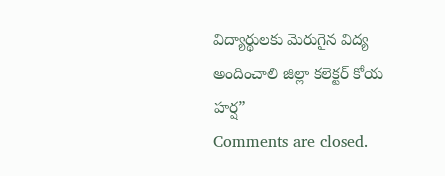విద్యార్థులకు మెరుగైన విద్య అందించాలి జిల్లా కలెక్టర్ కోయ హర్ష”
Comments are closed.